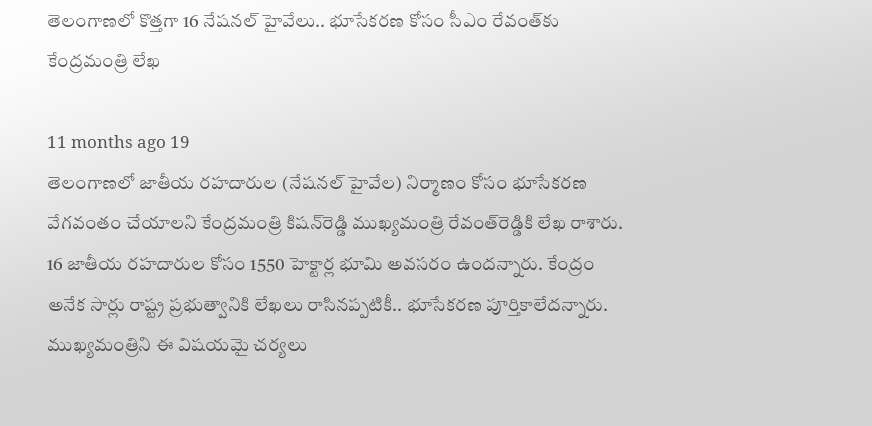తెలంగాణలో కొత్తగా 16 నేషనల్ హైవేలు.. భూసేకరణ కోసం సీఎం రేవంత్‌కు కేంద్రమంత్రి లేఖ

11 months ago 19
తెలంగాణలో జాతీయ రహదారుల (నేషనల్ హైవేల) నిర్మాణం కోసం భూసేకరణ వేగవంతం చేయాలని కేంద్రమంత్రి కిషన్‌రెడ్డి ముఖ్యమంత్రి రేవంత్‌రెడ్డికి లేఖ రాశారు. 16 జాతీయ రహదారుల కోసం 1550 హెక్టార్ల భూమి అవసరం ఉందన్నారు. కేంద్రం అనేక సార్లు రాష్ట్ర ప్రభుత్వానికి లేఖలు రాసినప్పటికీ.. భూసేకరణ పూర్తికాలేదన్నారు. ముఖ్యమంత్రిని ఈ విషయమై చర్యలు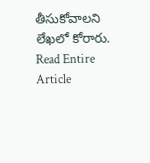తీసుకోవాలని లేఖలో కోరారు.
Read Entire Article